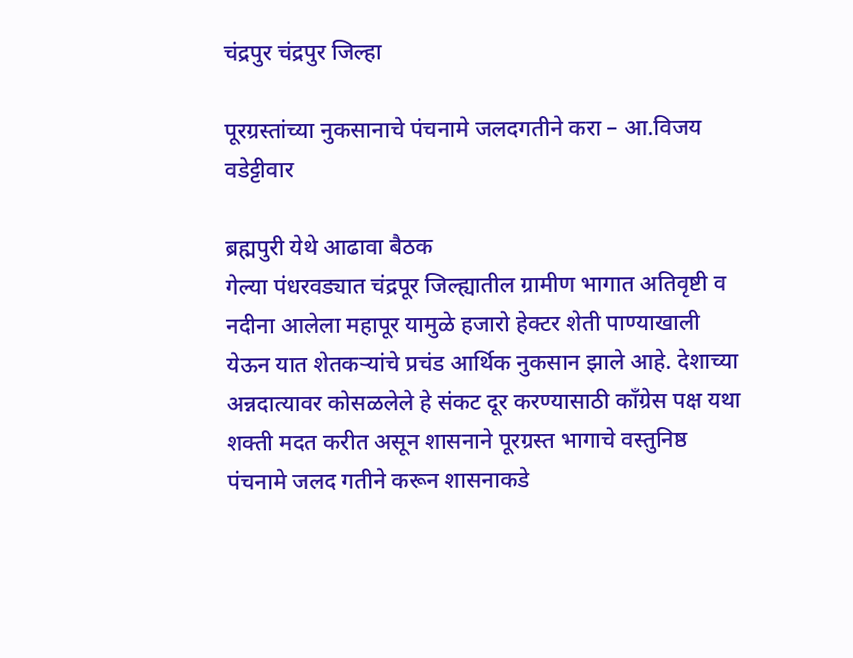चंद्रपुर चंद्रपुर जिल्हा

पूरग्रस्तांच्या नुकसानाचे पंचनामे जलदगतीने करा – आ.विजय वडेट्टीवार

ब्रह्मपुरी येथे आढावा बैठक
गेल्या पंधरवड्यात चंद्रपूर जिल्ह्यातील ग्रामीण भागात अतिवृष्टी व नदीना आलेला महापूर यामुळे हजारो हेक्टर शेती पाण्याखाली येऊन यात शेतकऱ्यांचे प्रचंड आर्थिक नुकसान झाले आहे. देशाच्या अन्नदात्यावर कोसळलेले हे संकट दूर करण्यासाठी काँग्रेस पक्ष यथा शक्ती मदत करीत असून शासनाने पूरग्रस्त भागाचे वस्तुनिष्ठ पंचनामे जलद गतीने करून शासनाकडे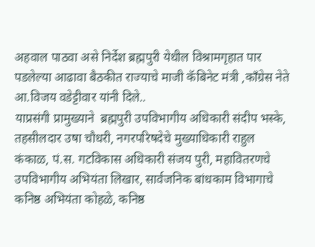अहवाल पाठवा असे निर्देश ब्रह्मपुरी येथील विश्रामगृहात पार पडलेल्या आढावा बैठकीत राज्याचे माजी कॅबिनेट मंत्री ,काँग्रेस नेते आ.विजय वडेट्टीवार यांनी दिले..
याप्रसंगी प्रामुख्याने  ब्रह्मपुरी उपविभागीय अधिकारी संदीप भस्के, तहसीलदार उषा चौधरी, नगरपरिषदेचे मुख्याधिकारी राहुल कंकाळ, पं.स. गटविकास अधिकारी संजय पुरी, महावितरणचे उपविभागीय अभियंता लिखार, सार्वजनिक बांधकाम विभागाचे कनिष्ठ अभियंता कोहळे, कनिष्ठ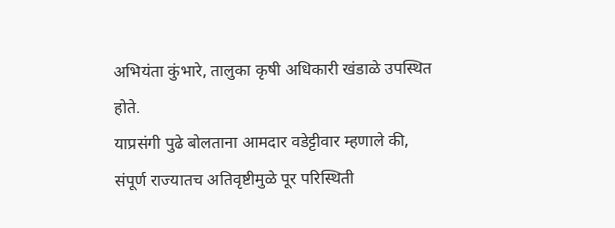अभियंता कुंभारे, तालुका कृषी अधिकारी खंडाळे उपस्थित होते.
याप्रसंगी पुढे बोलताना आमदार वडेट्टीवार म्हणाले की, संपूर्ण राज्यातच अतिवृष्टीमुळे पूर परिस्थिती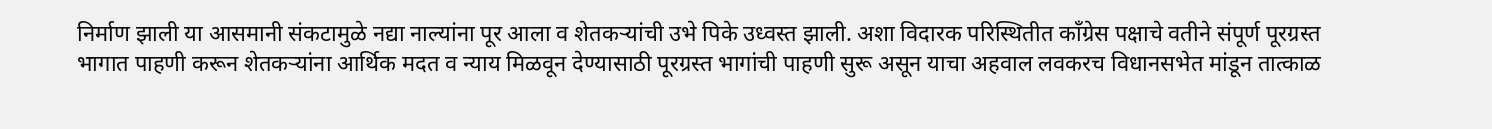निर्माण झाली या आसमानी संकटामुळे नद्या नाल्यांना पूर आला व शेतकऱ्यांची उभे पिके उध्वस्त झाली. अशा विदारक परिस्थितीत काँग्रेस पक्षाचे वतीने संपूर्ण पूरग्रस्त भागात पाहणी करून शेतकऱ्यांना आर्थिक मदत व न्याय मिळवून देण्यासाठी पूरग्रस्त भागांची पाहणी सुरू असून याचा अहवाल लवकरच विधानसभेत मांडून तात्काळ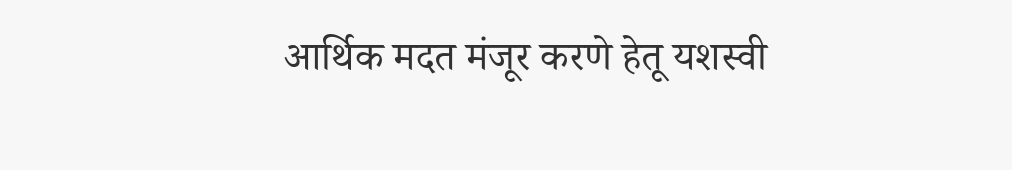आर्थिक मदत मंजूर करणे हेतू यशस्वी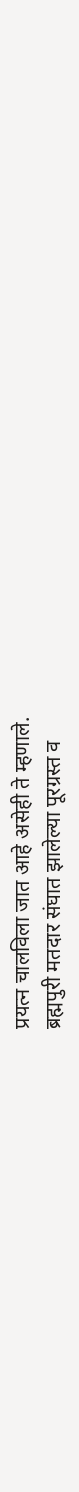प्रयत्न चालविला जात आहे असेही ते म्हणाले.
ब्रह्मपुरी मतदार संघात झालेल्या पूरग्रस्त व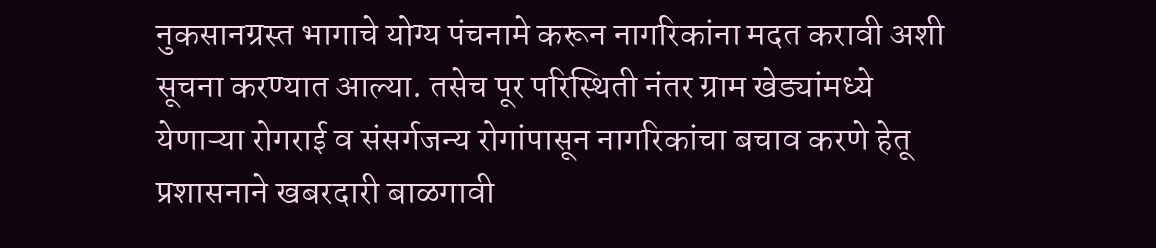नुकसानग्रस्त भागाचे योग्य पंचनामे करून नागरिकांना मदत करावी अशी सूचना करण्यात आल्या. तसेच पूर परिस्थिती नंतर ग्राम खेड्यांमध्ये येणाऱ्या रोगराई व संसर्गजन्य रोगांपासून नागरिकांचा बचाव करणे हेतू प्रशासनाने खबरदारी बाळगावी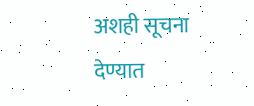अशही सूचना देण्यात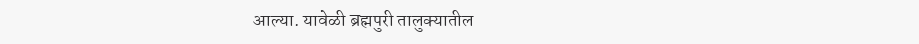आल्या. यावेळी ब्रह्मपुरी तालुक्यातील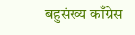बहुसंख्य काँग्रेस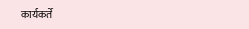कार्यकर्ते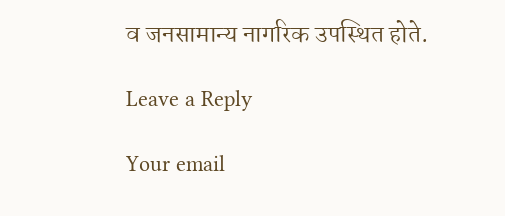व जनसामान्य नागरिक उपस्थित होते.

Leave a Reply

Your email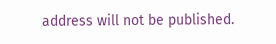address will not be published.